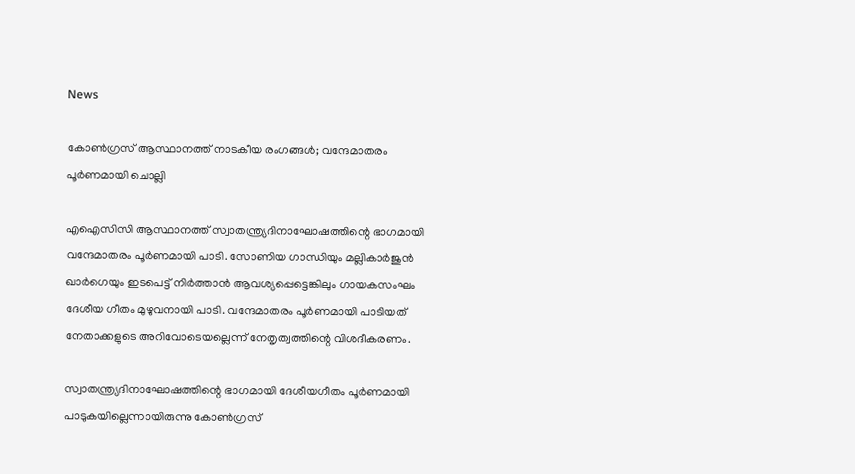News

കോണ്‍ഗ്രസ് ആസ്ഥാനത്ത് നാടകീയ രംഗങ്ങള്‍; വന്ദേമാതരം പൂര്‍ണമായി ചൊല്ലി

എഐസിസി ആസ്ഥാനത്ത് സ്വാതന്ത്ര്യദിനാഘോഷത്തിന്റെ ഭാഗമായി വന്ദേമാതരം പൂര്‍ണമായി പാടി. സോണിയ ഗാന്ധിയും മല്ലികാര്‍ജുന്‍ ഖാര്‍ഗെയും ഇടപെട്ട് നിര്‍ത്താന്‍ ആവശ്യപ്പെട്ടെങ്കിലും ഗായകസംഘം ദേശീയ ഗീതം മുഴുവനായി പാടി. വന്ദേമാതരം പൂര്‍ണമായി പാടിയത് നേതാക്കളുടെ അറിവോടെയല്ലെന്ന് നേതൃത്വത്തിന്റെ വിശദീകരണം.

സ്വാതന്ത്ര്യദിനാഘോഷത്തിന്റെ ഭാഗമായി ദേശീയഗീതം പൂര്‍ണമായി പാടുകയില്ലെന്നായിരുന്നു കോണ്‍ഗ്രസ്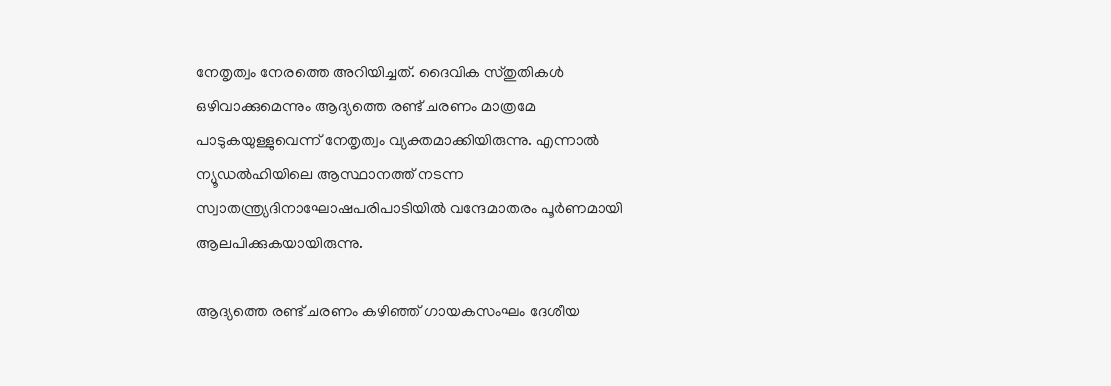നേതൃത്വം നേരത്തെ അറിയിച്ചത്. ദൈവിക സ്തുതികള്‍ ഒഴിവാക്കുമെന്നും ആദ്യത്തെ രണ്ട് ചരണം മാത്രമേ പാടുകയുള്ളുവെന്ന് നേതൃത്വം വ്യക്തമാക്കിയിരുന്നു. എന്നാല്‍ ന്യൂഡല്‍ഹിയിലെ ആസ്ഥാനത്ത് നടന്ന സ്വാതന്ത്ര്യദിനാഘോഷപരിപാടിയില്‍ വന്ദേമാതരം പൂര്‍ണമായി ആലപിക്കുകയായിരുന്നു.

ആദ്യത്തെ രണ്ട് ചരണം കഴിഞ്ഞ് ഗായകസംഘം ദേശീയ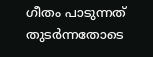ഗീതം പാടുന്നത് തുടര്‍ന്നതോടെ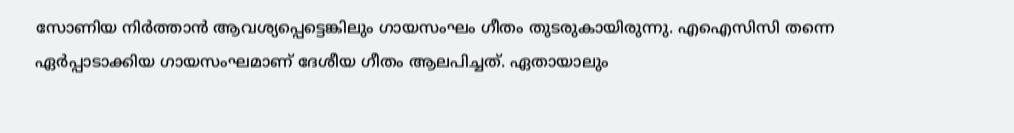സോണിയ നിര്‍ത്താന്‍ ആവശ്യപ്പെട്ടെങ്കിലും ഗായസംഘം ഗീതം തുടരുകായിരുന്നു. എഐസിസി തന്നെ ഏര്‍പ്പാടാക്കിയ ഗായസംഘമാണ് ദേശീയ ഗീതം ആലപിച്ചത്. ഏതായാലും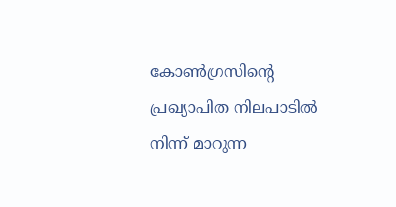കോണ്‍ഗ്രസിന്റെ പ്രഖ്യാപിത നിലപാടില്‍ നിന്ന് മാറുന്ന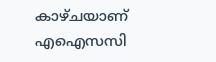കാഴ്ചയാണ് എഐസസി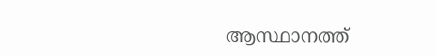ആസ്ഥാനത്ത്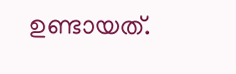ഉണ്ടായത്.